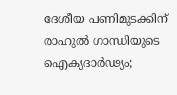ദേശീയ പണിമുടക്കിന് രാഹുൽ ഗാന്ധിയുടെ ഐക്യദാർഢ്യം;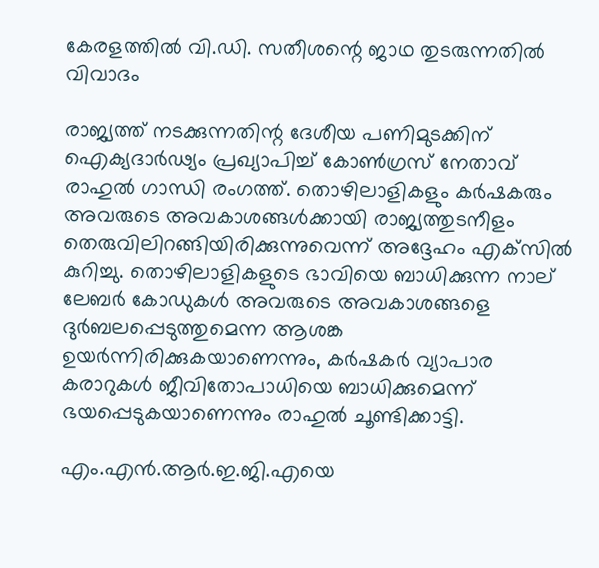കേരളത്തിൽ വി.ഡി. സതീശന്റെ ജാഥ തുടരുന്നതിൽ വിവാദം

രാജ്യത്ത് നടക്കുന്നതിന്റ ദേശീയ പണിമുടക്കിന് ഐക്യദാർഢ്യം പ്രഖ്യാപിച്ച് കോൺഗ്രസ് നേതാവ് രാഹുൽ ഗാന്ധി രംഗത്ത്. തൊഴിലാളികളും കർഷകരും അവരുടെ അവകാശങ്ങൾക്കായി രാജ്യത്തുടനീളം തെരുവിലിറങ്ങിയിരിക്കുന്നുവെന്ന് അദ്ദേഹം എക്‌സിൽ കുറിച്ചു. തൊഴിലാളികളുടെ ഭാവിയെ ബാധിക്കുന്ന നാല് ലേബർ കോഡുകൾ അവരുടെ അവകാശങ്ങളെ ദുർബലപ്പെടുത്തുമെന്ന ആശങ്ക ഉയർന്നിരിക്കുകയാണെന്നും, കർഷകർ വ്യാപാര കരാറുകൾ ജീവിതോപാധിയെ ബാധിക്കുമെന്ന് ഭയപ്പെടുകയാണെന്നും രാഹുൽ ചൂണ്ടിക്കാട്ടി.

എം.എൻ.ആർ.ഇ.ജി.എയെ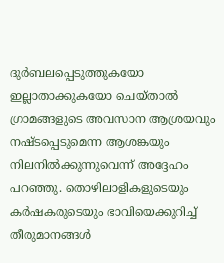ദുർബലപ്പെടുത്തുകയോ ഇല്ലാതാക്കുകയോ ചെയ്താൽ ഗ്രാമങ്ങളുടെ അവസാന ആശ്രയവും നഷ്ടപ്പെടുമെന്ന ആശങ്കയും നിലനിൽക്കുന്നുവെന്ന് അദ്ദേഹം പറഞ്ഞു. തൊഴിലാളികളുടെയും കർഷകരുടെയും ഭാവിയെക്കുറിച്ച് തീരുമാനങ്ങൾ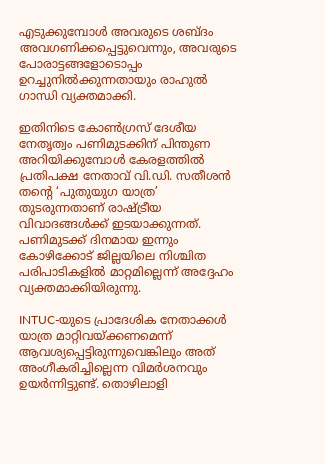എടുക്കുമ്പോൾ അവരുടെ ശബ്ദം അവഗണിക്കപ്പെട്ടുവെന്നും, അവരുടെ പോരാട്ടങ്ങളോടൊപ്പം ഉറച്ചുനിൽക്കുന്നതായും രാഹുൽ ഗാന്ധി വ്യക്തമാക്കി.

ഇതിനിടെ കോൺഗ്രസ് ദേശീയ നേതൃത്വം പണിമുടക്കിന് പിന്തുണ അറിയിക്കുമ്പോൾ കേരളത്തിൽ പ്രതിപക്ഷ നേതാവ് വി.ഡി. സതീശൻ തന്റെ ‘പുതുയുഗ യാത്ര’ തുടരുന്നതാണ് രാഷ്ട്രീയ വിവാദങ്ങൾക്ക് ഇടയാക്കുന്നത്. പണിമുടക്ക് ദിനമായ ഇന്നും കോഴിക്കോട് ജില്ലയിലെ നിശ്ചിത പരിപാടികളിൽ മാറ്റമില്ലെന്ന് അദ്ദേഹം വ്യക്തമാക്കിയിരുന്നു.

INTUC-യുടെ പ്രാദേശിക നേതാക്കൾ യാത്ര മാറ്റിവയ്ക്കണമെന്ന് ആവശ്യപ്പെട്ടിരുന്നുവെങ്കിലും അത് അംഗീകരിച്ചില്ലെന്ന വിമർശനവും ഉയർന്നിട്ടുണ്ട്. തൊഴിലാളി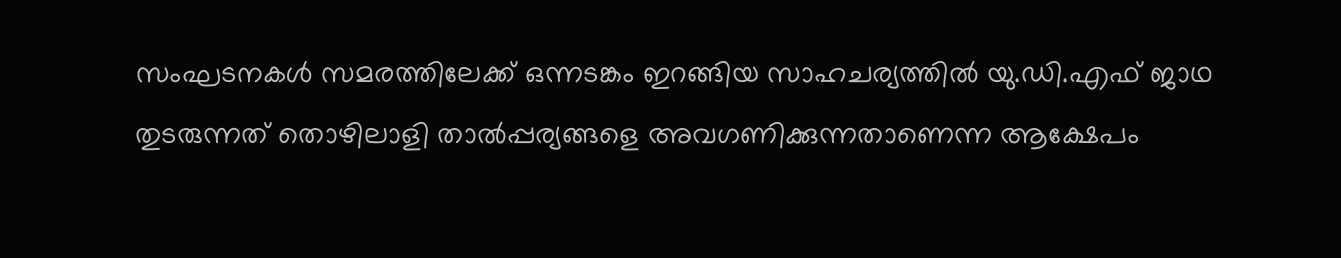സംഘടനകൾ സമരത്തിലേക്ക് ഒന്നടങ്കം ഇറങ്ങിയ സാഹചര്യത്തിൽ യു.ഡി.എഫ് ജാഥ തുടരുന്നത് തൊഴിലാളി താൽപ്പര്യങ്ങളെ അവഗണിക്കുന്നതാണെന്ന ആക്ഷേപം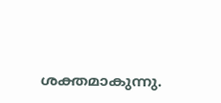ശക്തമാകുന്നു.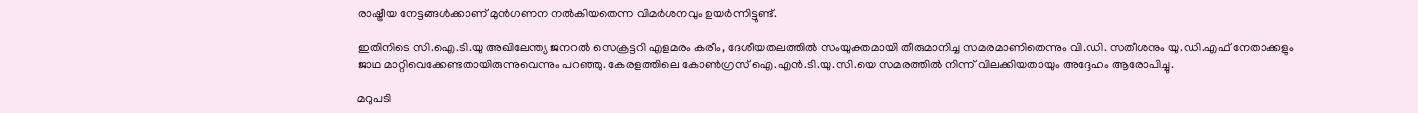രാഷ്ട്രീയ നേട്ടങ്ങൾക്കാണ് മുൻഗണന നൽകിയതെന്ന വിമർശനവും ഉയർന്നിട്ടുണ്ട്.

ഇതിനിടെ സി.ഐ.ടി.യു അഖിലേന്ത്യ ജനറൽ സെക്രട്ടറി എളമരം കരീം, ദേശീയതലത്തിൽ സംയുക്തമായി തീരുമാനിച്ച സമരമാണിതെന്നും വി.ഡി. സതീശനും യു.ഡി.എഫ് നേതാക്കളും ജാഥ മാറ്റിവെക്കേണ്ടതായിരുന്നുവെന്നും പറഞ്ഞു. കേരളത്തിലെ കോൺഗ്രസ് ഐ.എൻ.ടി.യു.സി.യെ സമരത്തിൽ നിന്ന് വിലക്കിയതായും അദ്ദേഹം ആരോപിച്ചു.

മറുപടി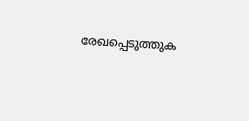രേഖപ്പെടുത്തുക